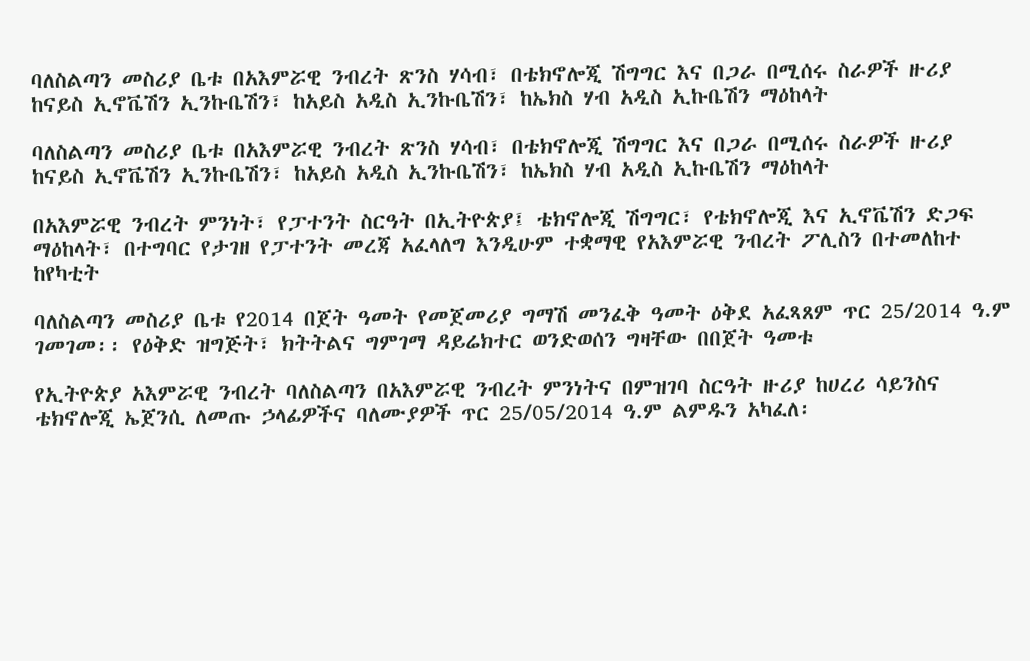ባለስልጣን መስሪያ ቤቱ በአእምሯዊ ንብረት ጽንስ ሃሳብ፣ በቴክኖሎጂ ሽግግር እና በጋራ በሚሰሩ ስራዎች ዙሪያ ከናይስ ኢኖቬሽን ኢንኩቤሽን፣ ከአይስ አዲስ ኢንኩቤሽን፣ ከኤክስ ሃብ አዲስ ኢኩቤሽን ማዕከላት

ባለስልጣን መስሪያ ቤቱ በአእምሯዊ ንብረት ጽንስ ሃሳብ፣ በቴክኖሎጂ ሽግግር እና በጋራ በሚሰሩ ስራዎች ዙሪያ ከናይስ ኢኖቬሽን ኢንኩቤሽን፣ ከአይስ አዲስ ኢንኩቤሽን፣ ከኤክስ ሃብ አዲስ ኢኩቤሽን ማዕከላት

በአእምሯዊ ንብረት ምንነት፣ የፓተንት ስርዓት በኢትዮጵያ፤ ቴክኖሎጂ ሽግግር፣ የቴክኖሎጂ እና ኢኖቬሽን ድጋፍ ማዕከላት፣ በተግባር የታገዘ የፓተንት መረጃ አፈላለግ እንዲሁም ተቋማዊ የአእምሯዊ ንብረት ፖሊስን በተመለከተ ከየካቲት

ባለስልጣን መስሪያ ቤቱ የ2014 በጀት ዓመት የመጀመሪያ ግማሽ መንፈቅ ዓመት ዕቅደ አፈጻጸም ጥር 25/2014 ዓ.ም ገመገመ፡፡ የዕቅድ ዝግጅት፣ ክትትልና ግምገማ ዳይሬክተር ወንድወሰን ግዛቸው በበጀት ዓመቱ

የኢትዮጵያ አእምሯዊ ንብረት ባለስልጣን በአእምሯዊ ንብረት ምንነትና በምዝገባ ስርዓት ዙሪያ ከሀረሪ ሳይንስና ቴክኖሎጂ ኤጀንሲ ለመጡ ኃላፊዎችና ባለሙያዎች ጥር 25/05/2014 ዓ.ም ልምዱን አካፈለ፡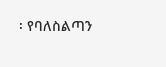፡ የባለስልጣን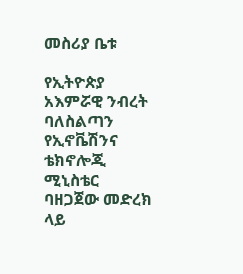መስሪያ ቤቱ

የኢትዮጵያ አእምሯዊ ንብረት ባለስልጣን የኢኖቬሽንና ቴክኖሎጂ ሚኒስቴር ባዘጋጀው መድረክ ላይ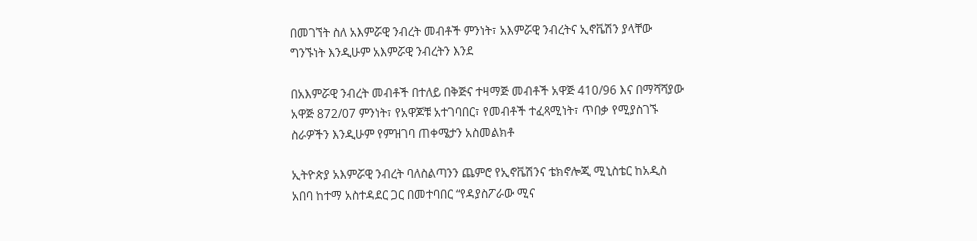በመገኘት ስለ አእምሯዊ ንብረት መብቶች ምንነት፣ አእምሯዊ ንብረትና ኢኖቬሽን ያላቸው ግንኙነት እንዲሁም አእምሯዊ ንብረትን እንደ

በአእምሯዊ ንብረት መብቶች በተለይ በቅጅና ተዛማጅ መብቶች አዋጅ 410/96 እና በማሻሻያው አዋጅ 872/07 ምንነት፣ የአዋጆቹ አተገባበር፣ የመብቶች ተፈጻሚነት፣ ጥበቃ የሚያስገኙ ስራዎችን እንዲሁም የምዝገባ ጠቀሜታን አስመልክቶ

ኢትዮጵያ አእምሯዊ ንብረት ባለስልጣንን ጨምሮ የኢኖቬሽንና ቴክኖሎጂ ሚኒስቴር ከአዲስ አበባ ከተማ አስተዳደር ጋር በመተባበር “የዳያስፖራው ሚና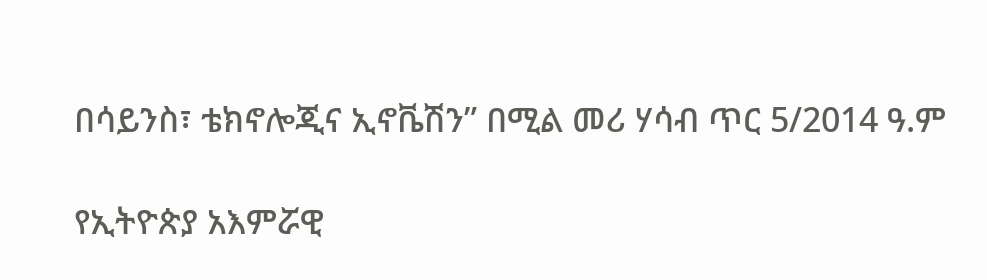በሳይንስ፣ ቴክኖሎጂና ኢኖቬሽን” በሚል መሪ ሃሳብ ጥር 5/2014 ዓ.ም

የኢትዮጵያ አእምሯዊ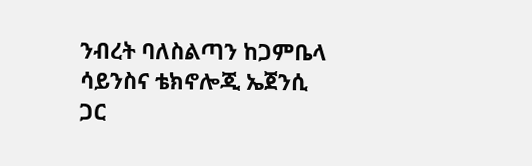ንብረት ባለስልጣን ከጋምቤላ ሳይንስና ቴክኖሎጂ ኤጀንሲ ጋር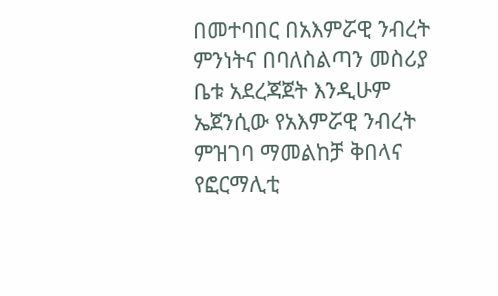በመተባበር በአእምሯዊ ንብረት ምንነትና በባለስልጣን መስሪያ ቤቱ አደረጃጀት እንዲሁም ኤጀንሲው የአእምሯዊ ንብረት ምዝገባ ማመልከቻ ቅበላና የፎርማሊቲ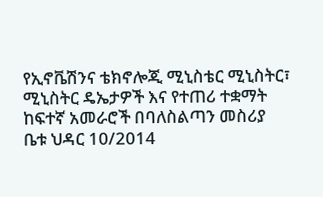የኢኖቬሽንና ቴክኖሎጂ ሚኒስቴር ሚኒስትር፣ ሚኒስትር ዴኤታዎች እና የተጠሪ ተቋማት ከፍተኛ አመራሮች በባለስልጣን መስሪያ ቤቱ ህዳር 10/2014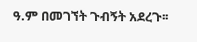ዓ.ም በመገኘት ጉብኝት አደረጉ፡፡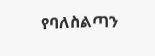የባለስልጣን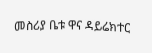መስሪያ ቤቱ ዋና ዳይሬክተር